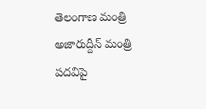తెలంగాణ మంత్రి అజారుద్దీన్ మంత్రి పదవిపై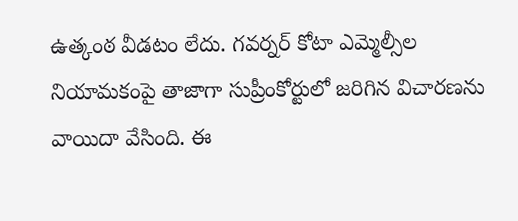ఉత్కంఠ వీడటం లేదు. గవర్నర్ కోటా ఎమ్మెల్సీల నియామకంపై తాజాగా సుప్రీంకోర్టులో జరిగిన విచారణను వాయిదా వేసింది. ఈ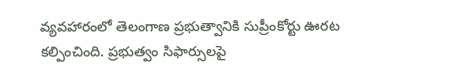వ్యవహారంలో తెలంగాణ ప్రభుత్వానికి సుప్రీంకోర్టు ఊరట కల్పించింది. ప్రభుత్వం సిఫార్సులపై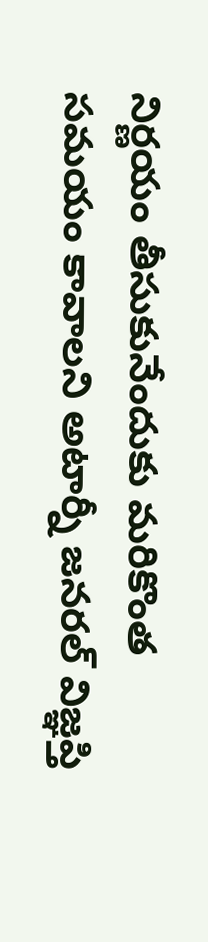నిర్ణయం తీసుకునేందుకు మరికొంత సమయం కావాలని అటార్నీ జనరల్ విజ్ఞప్తి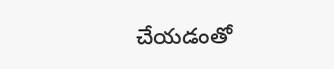చేయడంతో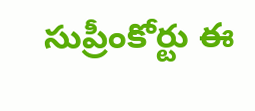సుప్రీంకోర్టు ఈ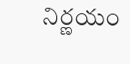నిర్ణయం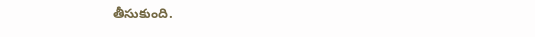తీసుకుంది.